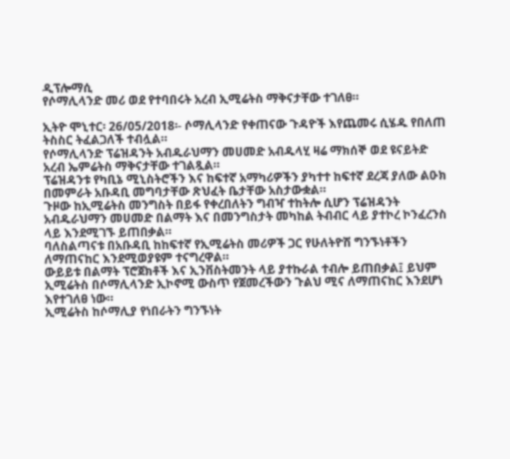ዲፕሎማሲ
የሶማሊላንድ መሪ ወደ የተባበሩት አረብ ኢሚሬትስ ማቅናታቸው ተገለፀ።

ኢትዮ ሞኒተር፡ 26/05/2018፡- ሶማሊላንድ የቀጠናው ጉዳዮች እየጨመሩ ሲሄዱ የበለጠ ትስስር ትፈልጋለች ተብሏል።
የሶማሊላንድ ፕሬዝዳንት አብዱራህማን መሀመድ አብዱላሂ ዛሬ ማክሰኞ ወደ ዩናይትድ አረብ ኤምሬትስ ማቅናታቸው ተገልጿል።
ፕሬዝዳንቱ የካቢኔ ሚኒስትሮችን እና ከፍተኛ አማካሪዎችን ያካተተ ከፍተኛ ደረጃ ያለው ልዑክ በመምራት አቡዳቢ መግባታቸው ጽህፈት ቤታቸው አስታውቋል።
ጉዞው ከኢሚሬትስ መንግስት በይፋ የቀረበለትን ግብዣ ተከትሎ ሲሆን ፕሬዝዳንት አብዱራህማን መሀመድ በልማት እና በመንግስታት መካከል ትብብር ላይ ያተኮረ ኮንፈረንስ ላይ እንደሚገኙ ይጠበቃል።
ባለስልጣናቱ በአቡዳቢ ከከፍተኛ የኢሚሬትስ መሪዎች ጋር የሁለትዮሽ ግንኙነቶችን ለማጠናከር እንደሚወያዩም ተናግረዋል።
ውይይቱ በልማት ፕሮጀክቶች እና ኢንቨስትመንት ላይ ያተኩራል ተብሎ ይጠበቃል፤ ይህም ኢሚሬትስ በሶማሊላንድ ኢኮኖሚ ውስጥ የጀመረችውን ጉልህ ሚና ለማጠናከር እንደሆነ እየተገለፀ ነው።
ኢሚሬትስ ከሶማሊያ የነበራትን ግንኙነት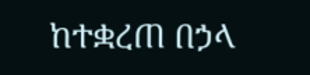ከተቋረጠ በኃላ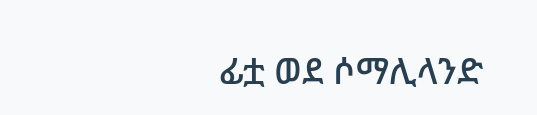ፊቷ ወደ ሶማሊላንድ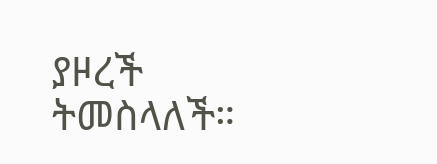ያዞረች ትመስላለች።